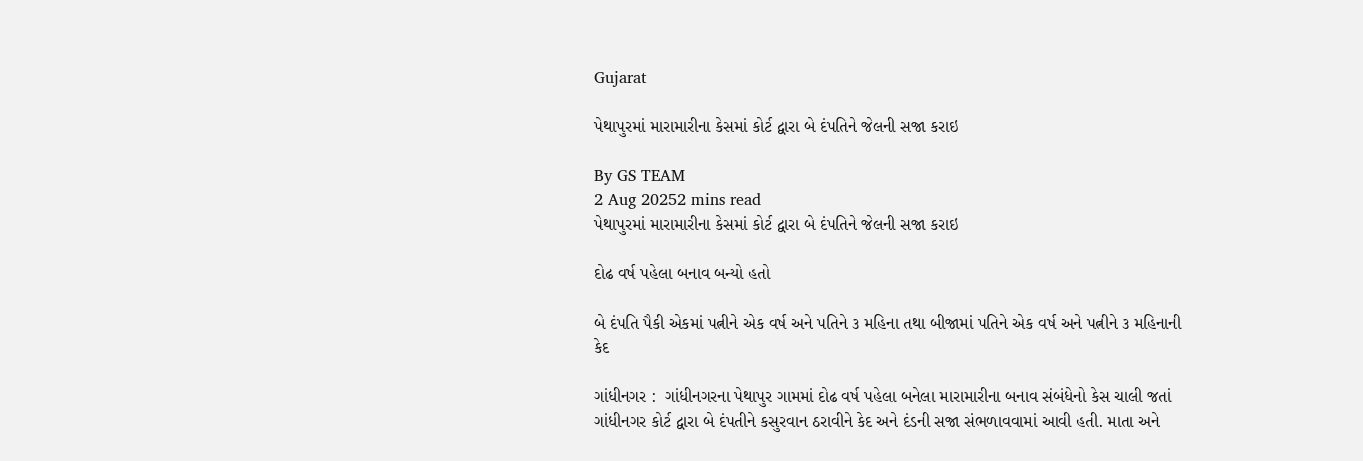Gujarat

પેથાપુરમાં મારામારીના કેસમાં કોર્ટ દ્વારા બે દંપતિને જેલની સજા કરાઇ

By GS TEAM
2 Aug 20252 mins read
પેથાપુરમાં મારામારીના કેસમાં કોર્ટ દ્વારા બે દંપતિને જેલની સજા કરાઇ

દોઢ વર્ષ પહેલા બનાવ બન્યો હતો

બે દંપતિ પૈકી એકમાં પત્નીને એક વર્ષ અને પતિને ૩ મહિના તથા બીજામાં પતિને એક વર્ષ અને પત્નીને ૩ મહિનાની કેદ

ગાંધીનગર :  ગાંધીનગરના પેથાપુર ગામમાં દોઢ વર્ષ પહેલા બનેલા મારામારીના બનાવ સંબંધેનો કેસ ચાલી જતાં ગાંધીનગર કોર્ટ દ્વારા બે દંપતીને કસુરવાન ઠરાવીને કેદ અને દંડની સજા સંભળાવવામાં આવી હતી. માતા અને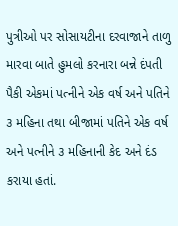પુત્રીઓ પર સોસાયટીના દરવાજાને તાળુ મારવા બાતે હુમલો કરનારા બન્ને દંપતી પૈકી એકમાં પત્નીને એક વર્ષ અને પતિને ૩ મહિના તથા બીજામાં પતિને એક વર્ષ અને પત્નીને ૩ મહિનાની કેદ અને દંડ કરાયા હતાં.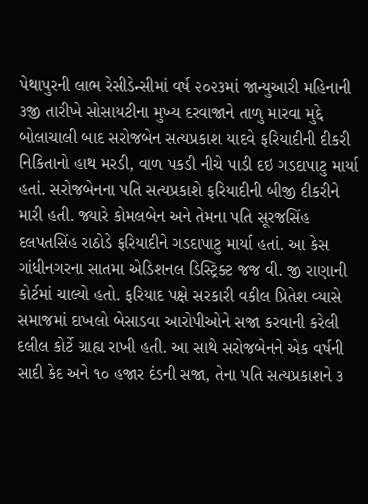પેથાપુરની લાભ રેસીડેન્સીમાં વર્ષ ૨૦૨૩માં જાન્યુઆરી મહિનાની ૩જી તારીખે સોસાયટીના મુખ્ય દરવાજાને તાળુ મારવા મુદ્દે બોલાચાલી બાદ સરોજબેન સત્યપ્રકાશ યાદવે ફરિયાદીની દીકરી નિકિતાનો હાથ મરડી, વાળ પકડી નીચે પાડી દઇ ગડદાપાટુ માર્યા હતાં. સરોજબેનના પતિ સત્યપ્રકાશે ફરિયાદીની બીજી દીકરીને મારી હતી. જ્યારે કોમલબેન અને તેમના પતિ સૂરજસિંહ દલપતસિંહ રાઠોડે ફરિયાદીને ગડદાપાટુ માર્યા હતાં. આ કેસ ગાંધીનગરના સાતમા એડિશનલ ડિસ્ટ્રિક્ટ જજ વી. જી રાણાની કોર્ટમાં ચાલ્યો હતો. ફરિયાદ પક્ષે સરકારી વકીલ પ્રિતેશ વ્યાસે સમાજમાં દાખલો બેસાડવા આરોપીઓને સજા કરવાની કરેલી દલીલ કોર્ટે ગ્રાહ્ય રાખી હતી. આ સાથે સરોજબેનને એક વર્ષની સાદી કેદ અને ૧૦ હજાર દંડની સજા, તેના પતિ સત્યપ્રકાશને ૩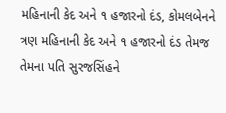મહિનાની કેદ અને ૧ હજારનો દંડ, કોમલબેનને ત્રણ મહિનાની કેદ અને ૧ હજારનો દંડ તેમજ તેમના પતિ સુરજસિંહને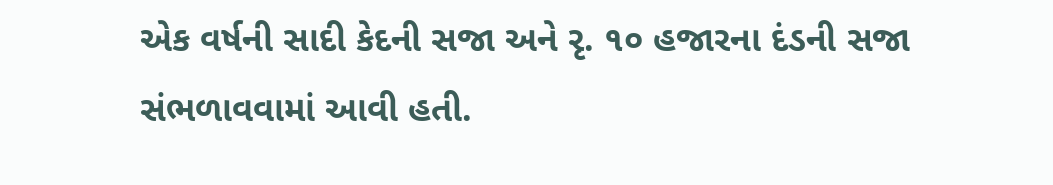એક વર્ષની સાદી કેદની સજા અને રૃ. ૧૦ હજારના દંડની સજા સંભળાવવામાં આવી હતી.